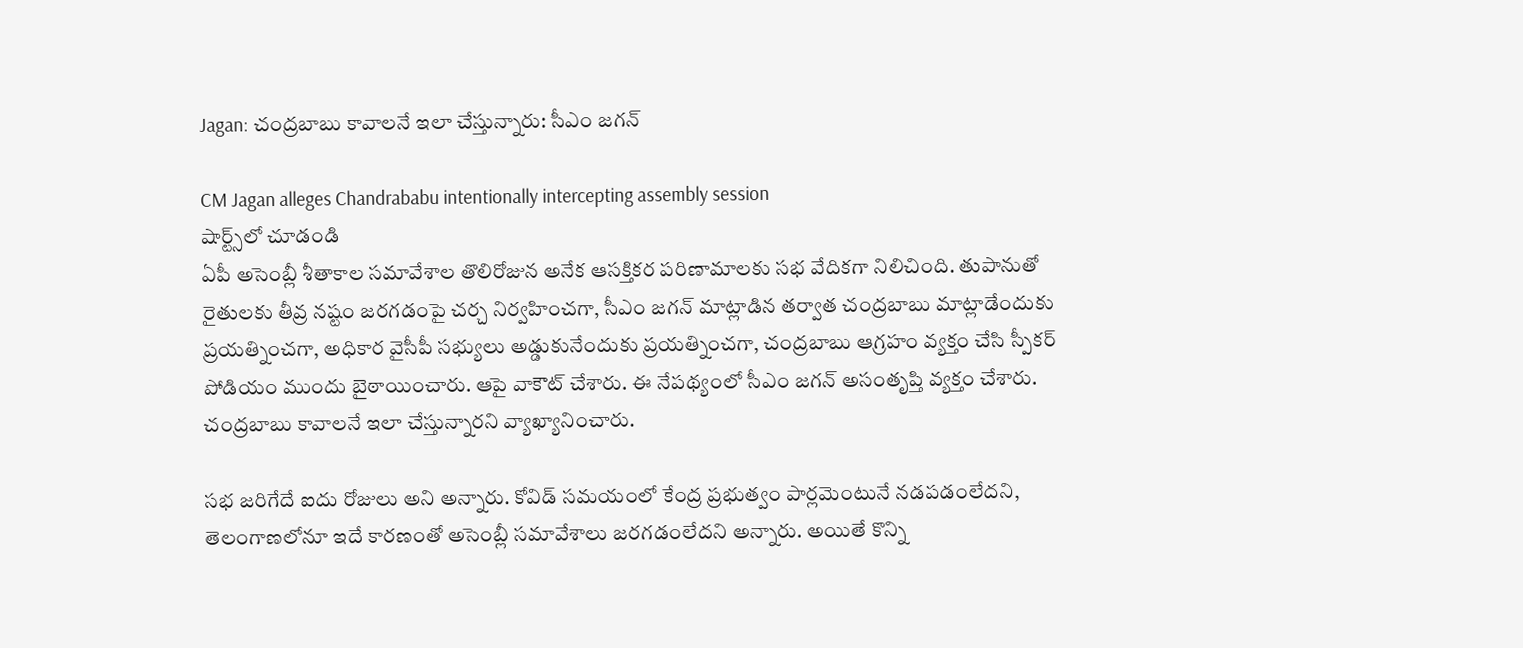Jagan: చంద్రబాబు కావాలనే ఇలా చేస్తున్నారు: సీఎం జగన్

CM Jagan alleges Chandrababu intentionally intercepting assembly session
షార్ట్స్‌లో చూడండి
ఏపీ అసెంబ్లీ శీతాకాల సమావేశాల తొలిరోజున అనేక ఆసక్తికర పరిణామాలకు సభ వేదికగా నిలిచింది. తుపానుతో రైతులకు తీవ్ర నష్టం జరగడంపై చర్చ నిర్వహించగా, సీఎం జగన్ మాట్లాడిన తర్వాత చంద్రబాబు మాట్లాడేందుకు ప్రయత్నించగా, అధికార వైసీపీ సభ్యులు అడ్డుకునేందుకు ప్రయత్నించగా, చంద్రబాబు ఆగ్రహం వ్యక్తం చేసి స్పీకర్ పోడియం ముందు బైఠాయించారు. ఆపై వాకౌట్ చేశారు. ఈ నేపథ్యంలో సీఎం జగన్ అసంతృప్తి వ్యక్తం చేశారు. చంద్రబాబు కావాలనే ఇలా చేస్తున్నారని వ్యాఖ్యానించారు.

సభ జరిగేదే ఐదు రోజులు అని అన్నారు. కోవిడ్ సమయంలో కేంద్ర ప్రభుత్వం పార్లమెంటునే నడపడంలేదని, తెలంగాణలోనూ ఇదే కారణంతో అసెంబ్లీ సమావేశాలు జరగడంలేదని అన్నారు. అయితే కొన్ని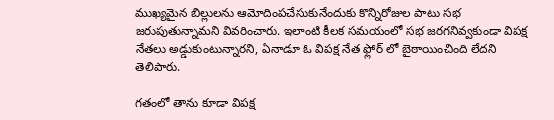ముఖ్యమైన బిల్లులను ఆమోదింపచేసుకునేందుకు కొన్నిరోజుల పాటు సభ జరుపుతున్నామని వివరించారు. ఇలాంటి కీలక సమయంలో సభ జరగనివ్వకుండా విపక్ష నేతలు అడ్డుకుంటున్నారని, ఏనాడూ ఓ విపక్ష నేత ఫ్లోర్ లో బైఠాయించింది లేదని తెలిపారు.

గతంలో తాను కూడా విపక్ష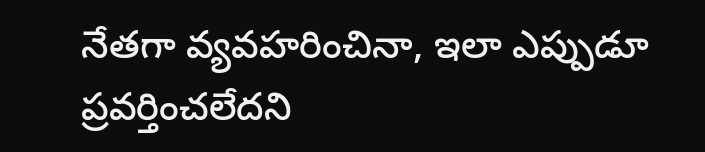నేతగా వ్యవహరించినా, ఇలా ఎప్పుడూ ప్రవర్తించలేదని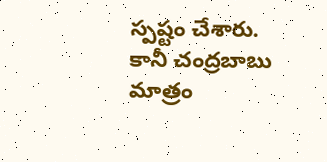స్పష్టం చేశారు. కానీ చంద్రబాబు మాత్రం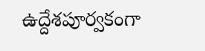ఉద్దేశపూర్వకంగా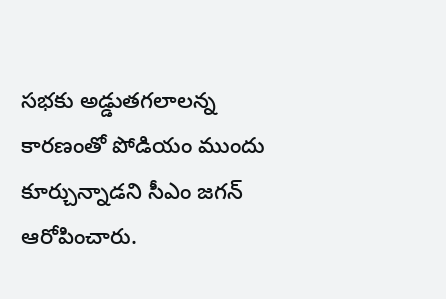సభకు అడ్డుతగలాలన్న కారణంతో పోడియం ముందు కూర్చున్నాడని సీఎం జగన్ ఆరోపించారు.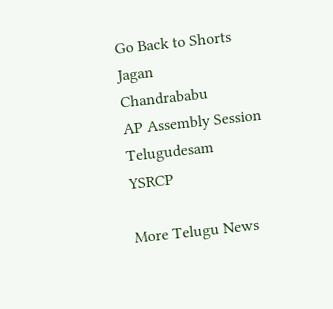Go Back to Shorts
Jagan
Chandrababu
AP Assembly Session
Telugudesam
YSRCP

More Telugu News